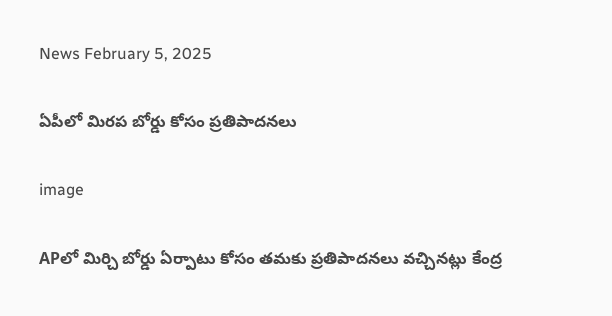News February 5, 2025

ఏపీలో మిరప బోర్డు కోసం ప్రతిపాదనలు

image

APలో మిర్చి బోర్డు ఏర్పాటు కోసం తమకు ప్రతిపాదనలు వచ్చినట్లు కేంద్ర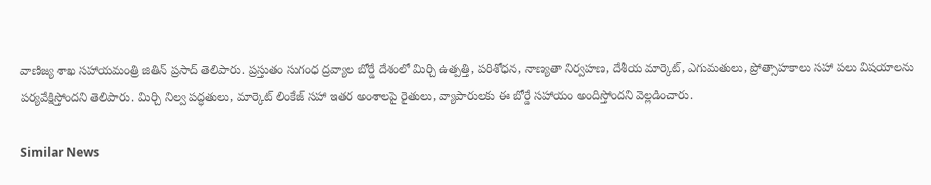వాణిజ్య శాఖ సహాయమంత్రి జితిన్ ప్రసాద్ తెలిపారు. ప్రస్తుతం సుగంధ ద్రవ్యాల బోర్డే దేశంలో మిర్చి ఉత్పత్తి, పరిశోధన, నాణ్యతా నిర్వహణ, దేశీయ మార్కెట్, ఎగుమతులు, ప్రోత్సాహకాలు సహా పలు విషయాలను పర్యవేక్షిస్తోందని తెలిపారు. మిర్చి నిల్వ పద్ధతులు, మార్కెట్ లింకేజ్ సహా ఇతర అంశాలపై రైతులు, వ్యాపారులకు ఈ బోర్డే సహాయం అందిస్తోందని వెల్లడించారు.

Similar News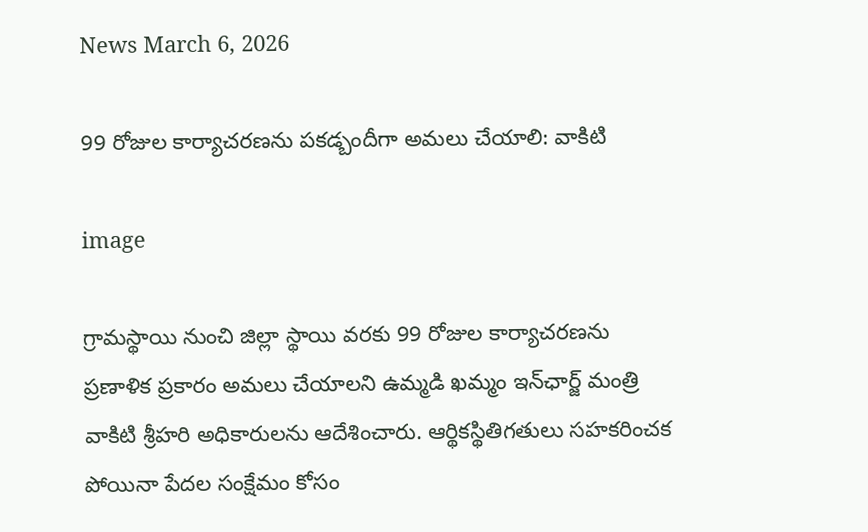News March 6, 2026

99 రోజుల కార్యాచరణను పకడ్బందీగా అమలు చేయాలి: వాకిటి

image

గ్రామస్థాయి నుంచి జిల్లా స్థాయి వరకు 99 రోజుల కార్యాచరణను ప్రణాళిక ప్రకారం అమలు చేయాలని ఉమ్మడి ఖమ్మం ఇన్‌ఛార్జ్ మంత్రి వాకిటి శ్రీహరి అధికారులను ఆదేశించారు. ఆర్థికస్థితిగతులు సహకరించక పోయినా పేదల సంక్షేమం కోసం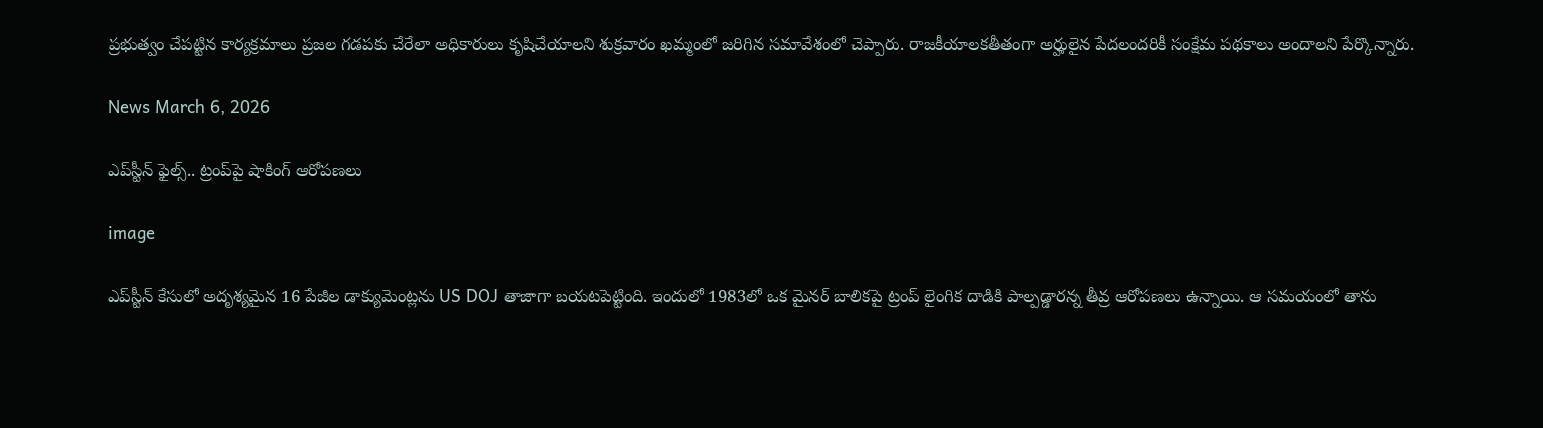ప్రభుత్వం చేపట్టిన కార్యక్రమాలు ప్రజల గడపకు చేరేలా అధికారులు కృషిచేయాలని శుక్రవారం ఖమ్మంలో జరిగిన సమావేశంలో చెప్పారు. రాజకీయాలకతీతంగా అర్హులైన పేదలందరికీ సంక్షేమ పథకాలు అందాలని పేర్కొన్నారు.

News March 6, 2026

ఎప్‌స్టీన్ ఫైల్స్.. ట్రంప్‌పై షాకింగ్ ఆరోపణలు

image

ఎప్‌స్టీన్ కేసులో అదృశ్యమైన 16 పేజీల డాక్యుమెంట్లను US DOJ తాజాగా బయటపెట్టింది. ఇందులో 1983లో ఒక మైనర్ బాలికపై ట్రంప్ లైంగిక దాడికి పాల్పడ్డారన్న తీవ్ర ఆరోపణలు ఉన్నాయి. ఆ సమయంలో తాను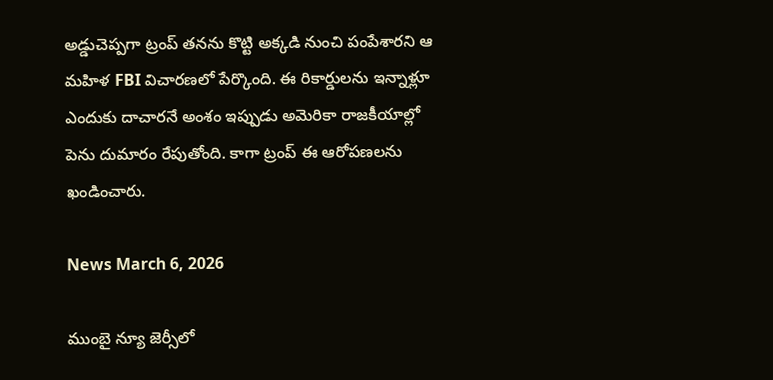అడ్డుచెప్పగా ట్రంప్ తనను కొట్టి అక్కడి నుంచి పంపేశారని ఆ మహిళ FBI విచారణలో పేర్కొంది. ఈ రికార్డులను ఇన్నాళ్లూ ఎందుకు దాచారనే అంశం ఇప్పుడు అమెరికా రాజకీయాల్లో పెను దుమారం రేపుతోంది. కాగా ట్రంప్ ఈ ఆరోపణలను ఖండించారు.

News March 6, 2026

ముంబై న్యూ జెర్సీలో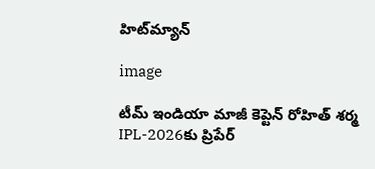హిట్‌మ్యాన్

image

టీమ్ ఇండియా మాజీ కెప్టెన్ రోహిత్ శర్మ IPL-2026కు ప్రిపేర్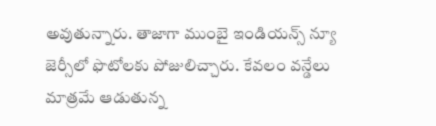అవుతున్నారు. తాజాగా ముంబై ఇండియన్స్ న్యూ జెర్సీలో ఫొటోలకు పోజులిచ్చారు. కేవలం వన్డేలు మాత్రమే ఆడుతున్న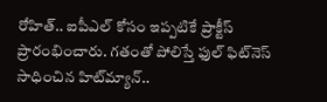రోహిత్.. ఐపీఎల్ కోసం ఇప్పటికే ప్రాక్టీస్ ప్రారంభించారు. గతంతో పోలిస్తే ఫుల్ ఫిట్‌నెస్ సాధించిన హిట్‌మ్యాన్..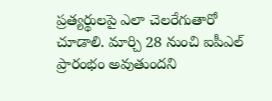ప్రత్యర్థులపై ఎలా చెలరేగుతారో చూడాలి. మార్చి 28 నుంచి ఐపీఎల్ ప్రారంభం అవుతుందని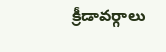క్రీడావర్గాలు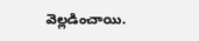వెల్లడించాయి.